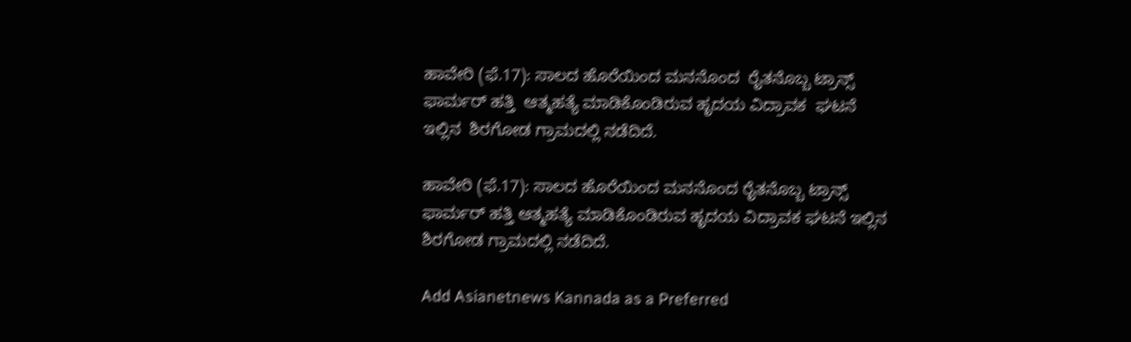ಹಾವೇರಿ (ಫೆ.17): ಸಾಲದ ಹೊರೆಯಿಂದ ಮನನೊಂದ  ರೈತನೊಬ್ಬ ಟ್ರಾನ್ಸ್ ಫಾರ್ಮರ್ ಹತ್ತಿ  ಆತ್ಮಹತ್ಯೆ ಮಾಡಿಕೊಂಡಿರುವ ಹೃದಯ ವಿದ್ರಾವಕ  ಘಟನೆ ಇಲ್ಲಿನ  ಶಿರಗೋಡ ಗ್ರಾಮದಲ್ಲಿ ನಡೆದಿದೆ.

ಹಾವೇರಿ (ಫೆ.17): ಸಾಲದ ಹೊರೆಯಿಂದ ಮನನೊಂದ ರೈತನೊಬ್ಬ ಟ್ರಾನ್ಸ್ ಫಾರ್ಮರ್ ಹತ್ತಿ ಆತ್ಮಹತ್ಯೆ ಮಾಡಿಕೊಂಡಿರುವ ಹೃದಯ ವಿದ್ರಾವಕ ಘಟನೆ ಇಲ್ಲಿನ ಶಿರಗೋಡ ಗ್ರಾಮದಲ್ಲಿ ನಡೆದಿದೆ.

Add Asianetnews Kannada as a Preferred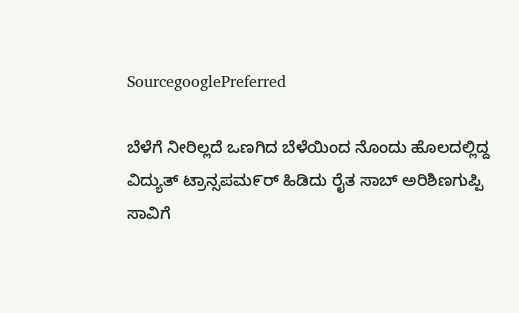SourcegooglePreferred

ಬೆಳೆಗೆ ನೀರಿಲ್ಲದೆ ಒಣಗಿದ ಬೆಳೆಯಿಂದ ನೊಂದು ಹೊಲದಲ್ಲಿದ್ದ ವಿದ್ಯುತ್ ಟ್ರಾನ್ಸಪಮ೯ರ್ ಹಿಡಿದು ರೈತ ಸಾಬ್ ಅರಿಶಿಣಗುಪ್ಪಿ ಸಾವಿಗೆ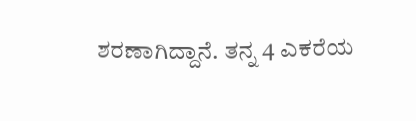ಶರಣಾಗಿದ್ದಾನೆ. ತನ್ನ 4 ಎಕರೆಯ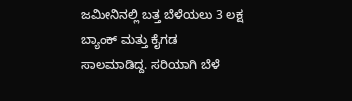ಜಮೀನಿನಲ್ಲಿ ಬತ್ತ ಬೆಳೆಯಲು 3 ಲಕ್ಷ ಬ್ಯಾಂಕ್ ಮತ್ತು ಕೈಗಡ ಸಾಲಮಾಡಿದ್ದ. ಸರಿಯಾಗಿ ಬೆಳೆ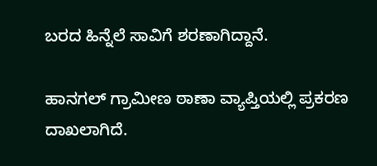ಬರದ ಹಿನ್ನೆಲೆ ಸಾವಿಗೆ ಶರಣಾಗಿದ್ದಾನೆ.

ಹಾನಗಲ್ ಗ್ರಾಮೀಣ ಠಾಣಾ ವ್ಯಾಪ್ತಿಯಲ್ಲಿ ಪ್ರಕರಣ ದಾಖಲಾಗಿದೆ.